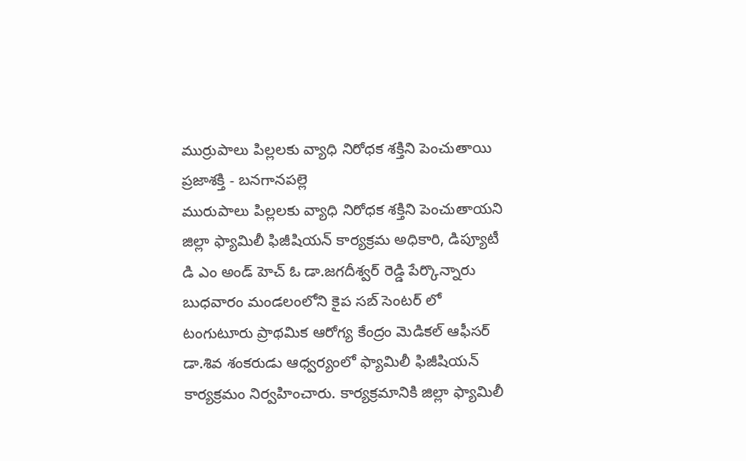ముర్రుపాలు పిల్లలకు వ్యాధి నిరోధక శక్తిని పెంచుతాయి
ప్రజాశక్తి - బనగానపల్లె
మురుపాలు పిల్లలకు వ్యాధి నిరోధక శక్తిని పెంచుతాయని జిల్లా ఫ్యామిలీ ఫిజీషియన్ కార్యక్రమ అధికారి, డిప్యూటీ డి ఎం అండ్ హెచ్ ఓ డా.జగదీశ్వర్ రెడ్డి పేర్కొన్నారు బుధవారం మండలంలోని కైప సబ్ సెంటర్ లో టంగుటూరు ప్రాథమిక ఆరోగ్య కేంద్రం మెడికల్ ఆఫీసర్ డా.శివ శంకరుడు ఆధ్వర్యంలో ఫ్యామిలీ ఫిజీషియన్ కార్యక్రమం నిర్వహించారు. కార్యక్రమానికి జిల్లా ఫ్యామిలీ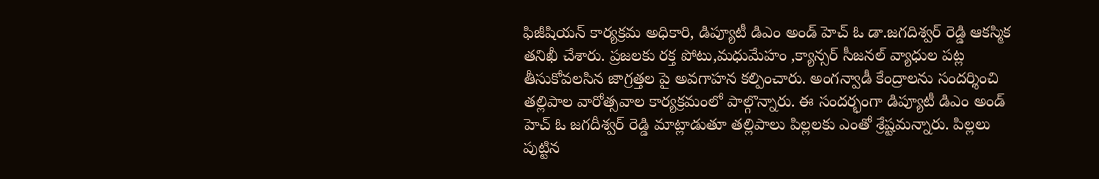ఫిజీషియన్ కార్యక్రమ అధికారి, డిప్యూటీ డిఎం అండ్ హెచ్ ఓ డా.జగదిశ్వర్ రెడ్డి ఆకస్మిక తనిఖీ చేశారు. ప్రజలకు రక్త పోటు,మధుమేహం ,క్యాన్సర్ సీజనల్ వ్యాధుల పట్ల తీసుకోవలసిన జాగ్రత్తల పై అవగాహన కల్పించారు. అంగన్వాడీ కేంద్రాలను సందర్శించి తల్లిపాల వారోత్సవాల కార్యక్రమంలో పాల్గొన్నారు. ఈ సందర్భంగా డిప్యూటీ డిఎం అండ్ హెచ్ ఓ జగదీశ్వర్ రెడ్డి మాట్లాడుతూ తల్లిపాలు పిల్లలకు ఎంతో శ్రేష్టమన్నారు. పిల్లలు పుట్టిన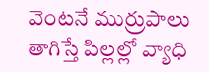వెంటనే ముర్రుపాలు తాగిస్తే పిల్లల్లో వ్యాధి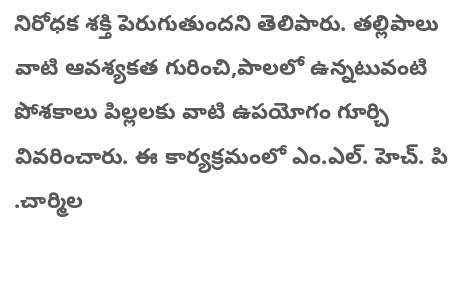నిరోధక శక్తి పెరుగుతుందని తెలిపారు. తల్లిపాలు వాటి ఆవశ్యకత గురించి,పాలలో ఉన్నటువంటి పోశకాలు పిల్లలకు వాటి ఉపయోగం గూర్చి వివరించారు. ఈ కార్యక్రమంలో ఎం.ఎల్. హెచ్. పి .చార్మిల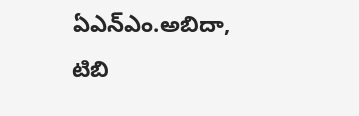ఏఎన్ఎం.అబిదా, టిబి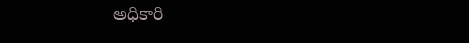అధికారి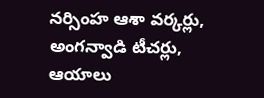నర్సింహ ఆశా వర్కర్లు, అంగన్వాడి టీచర్లు, ఆయాలు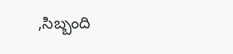,సిబ్బంది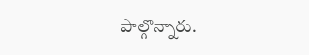పాల్గొన్నారు.